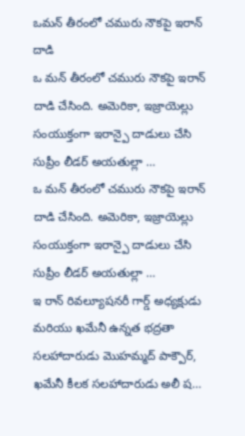ఒమన్ తీరంలో చమురు నౌకపై ఇరాన్ దాడి
ఒ మన్ తీరంలో చమురు నౌకపై ఇరాన్ దాడి చేసింది. అమెరికా, ఇజ్రాయెల్లు సంయుక్తంగా ఇరాన్పై దాడులు చేసి సుప్రీం లీడర్ అయతుల్లా …
ఒ మన్ తీరంలో చమురు నౌకపై ఇరాన్ దాడి చేసింది. అమెరికా, ఇజ్రాయెల్లు సంయుక్తంగా ఇరాన్పై దాడులు చేసి సుప్రీం లీడర్ అయతుల్లా …
ఇ రాన్ రివల్యూషనరీ గార్డ్ అధ్యక్షుడు మరియు ఖమేనీ ఉన్నత భద్రతా సలహాదారుడు మొహమ్మద్ పాక్పౌర్, ఖమేనీ కీలక సలహాదారుడు అలీ ష…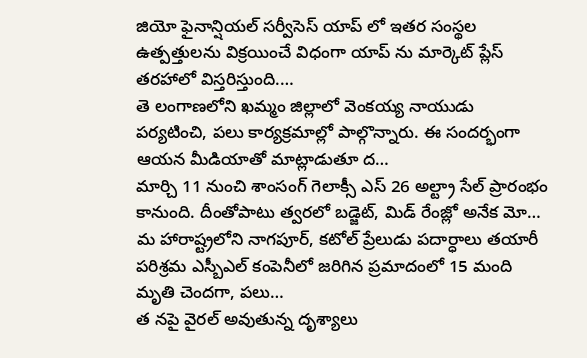జియో ఫైనాన్షియల్ సర్వీసెస్ యాప్ లో ఇతర సంస్థల ఉత్పత్తులను విక్రయించే విధంగా యాప్ ను మార్కెట్ ప్లేస్ తరహాలో విస్తరిస్తుంది.…
తె లంగాణలోని ఖమ్మం జిల్లాలో వెంకయ్య నాయుడు పర్యటించి, పలు కార్యక్రమాల్లో పాల్గొన్నారు. ఈ సందర్భంగా ఆయన మీడియాతో మాట్లాడుతూ ద…
మార్చి 11 నుంచి శాంసంగ్ గెలాక్సీ ఎస్ 26 అల్ట్రా సేల్ ప్రారంభం కానుంది. దీంతోపాటు త్వరలో బడ్జెట్, మిడ్ రేంజ్లో అనేక మో…
మ హారాష్ట్రలోని నాగపూర్, కటోల్ ప్రేలుడు పదార్ధాలు తయారీ పరిశ్రమ ఎస్బీఎల్ కంపెనీలో జరిగిన ప్రమాదంలో 15 మంది మృతి చెందగా, పలు…
త నపై వైరల్ అవుతున్న దృశ్యాలు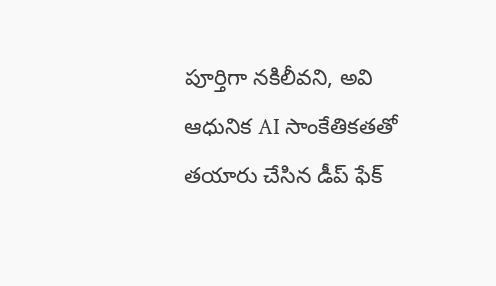పూర్తిగా నకిలీవని, అవి ఆధునిక AI సాంకేతికతతో తయారు చేసిన డీప్ ఫేక్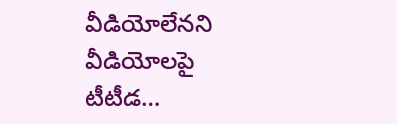వీడియోలేనని వీడియోలపై టీటీడ…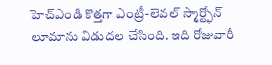హెచ్ఎండి కొత్తగా ఎంట్రీ-లెవల్ స్మార్ట్ఫోన్ లూమాను విడుదల చేసింది. ఇది రోజువారీ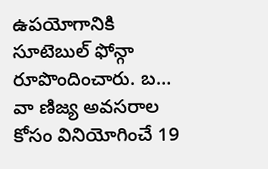ఉపయోగానికి సూటెబుల్ ఫోన్గా రూపొందించారు. బ…
వా ణిజ్య అవసరాల కోసం వినియోగించే 19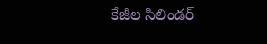కేజీల సిలిండర్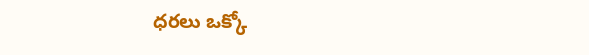ధరలు ఒక్కో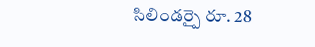సిలిండర్పై రూ. 28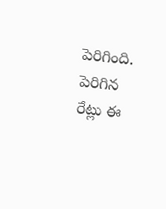పెరిగింది. పెరిగిన రేట్లు ఈ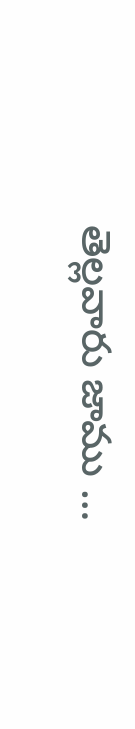తెల్లవారు జాము …